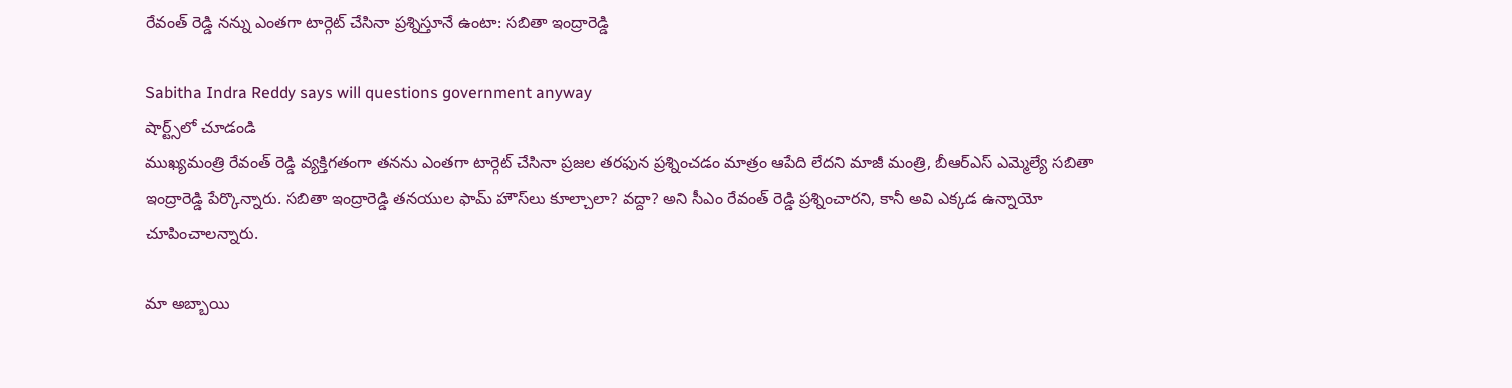రేవంత్ రెడ్డి నన్ను ఎంతగా టార్గెట్ చేసినా ప్రశ్నిస్తూనే ఉంటా: సబితా ఇంద్రారెడ్డి

Sabitha Indra Reddy says will questions government anyway
షార్ట్స్‌లో చూడండి
ముఖ్యమంత్రి రేవంత్ రెడ్డి వ్యక్తిగతంగా తనను ఎంతగా టార్గెట్ చేసినా ప్రజల తరఫున ప్రశ్నించడం మాత్రం ఆపేది లేదని మాజీ మంత్రి, బీఆర్ఎస్ ఎమ్మెల్యే సబితా ఇంద్రారెడ్డి పేర్కొన్నారు. సబితా ఇంద్రారెడ్డి తనయుల ఫామ్ హౌస్‌లు కూల్చాలా? వద్దా? అని సీఎం రేవంత్ రెడ్డి ప్రశ్నించారని, కానీ అవి ఎక్కడ ఉన్నాయో చూపించాలన్నారు.

మా అబ్బాయి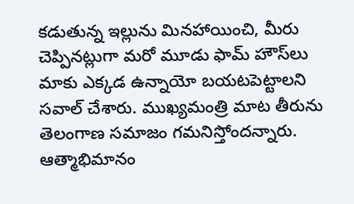కడుతున్న ఇల్లును మినహాయించి, మీరు చెప్పినట్లుగా మరో మూడు ఫామ్ హౌస్‌లు మాకు ఎక్కడ ఉన్నాయో బయటపెట్టాలని సవాల్ చేశారు. ముఖ్యమంత్రి మాట తీరును తెలంగాణ సమాజం గమనిస్తోందన్నారు. ఆత్మాభిమానం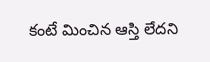కంటే మించిన ఆస్తి లేదని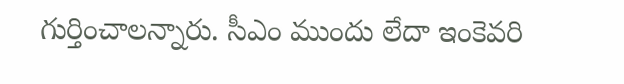గుర్తించాలన్నారు. సీఎం ముందు లేదా ఇంకెవరి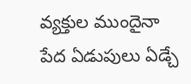వ్యక్తుల ముందైనా పేద ఏడుపులు ఏడ్చే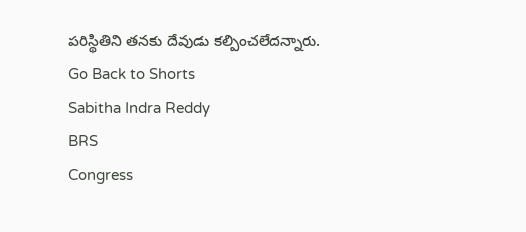పరిస్థితిని తనకు దేవుడు కల్పించలేదన్నారు.
Go Back to Shorts
Sabitha Indra Reddy
BRS
Congress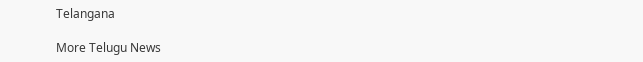Telangana

More Telugu News